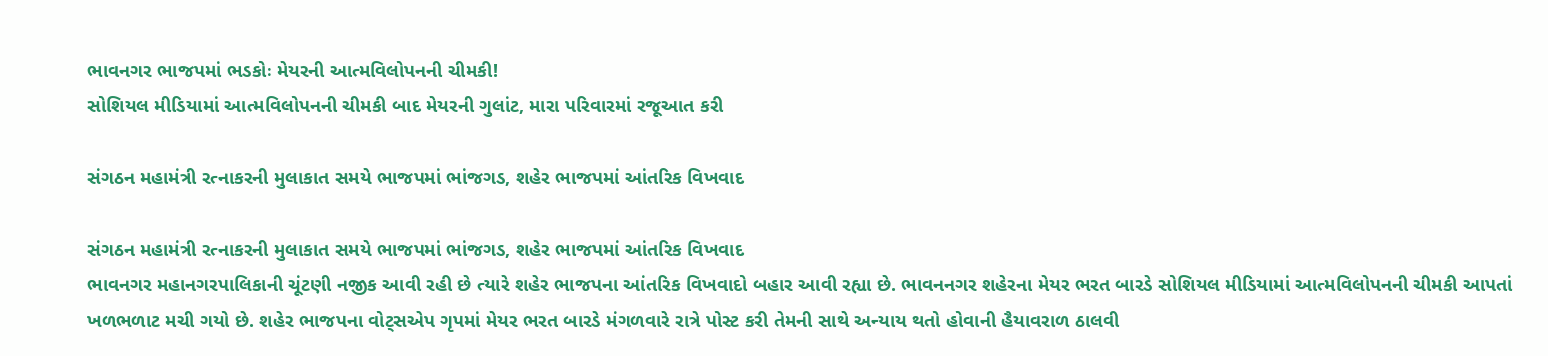ભાવનગર ભાજપમાં ભડકોઃ મેયરની આત્મવિલોપનની ચીમકી!
સોશિયલ મીડિયામાં આત્મવિલોપનની ચીમકી બાદ મેયરની ગુલાંટ, મારા પરિવારમાં રજૂઆત કરી

સંગઠન મહામંત્રી રત્નાકરની મુલાકાત સમયે ભાજપમાં ભાંજગડ, શહેર ભાજપમાં આંતરિક વિખવાદ

સંગઠન મહામંત્રી રત્નાકરની મુલાકાત સમયે ભાજપમાં ભાંજગડ, શહેર ભાજપમાં આંતરિક વિખવાદ
ભાવનગર મહાનગરપાલિકાની ચૂંટણી નજીક આવી રહી છે ત્યારે શહેર ભાજપના આંતરિક વિખવાદો બહાર આવી રહ્યા છે. ભાવનનગર શહેરના મેયર ભરત બારડે સોશિયલ મીડિયામાં આત્મવિલોપનની ચીમકી આપતાં ખળભળાટ મચી ગયો છે. શહેર ભાજપના વોટ્સએપ ગૃપમાં મેયર ભરત બારડે મંગળવારે રાત્રે પોસ્ટ કરી તેમની સાથે અન્યાય થતો હોવાની હૈયાવરાળ ઠાલવી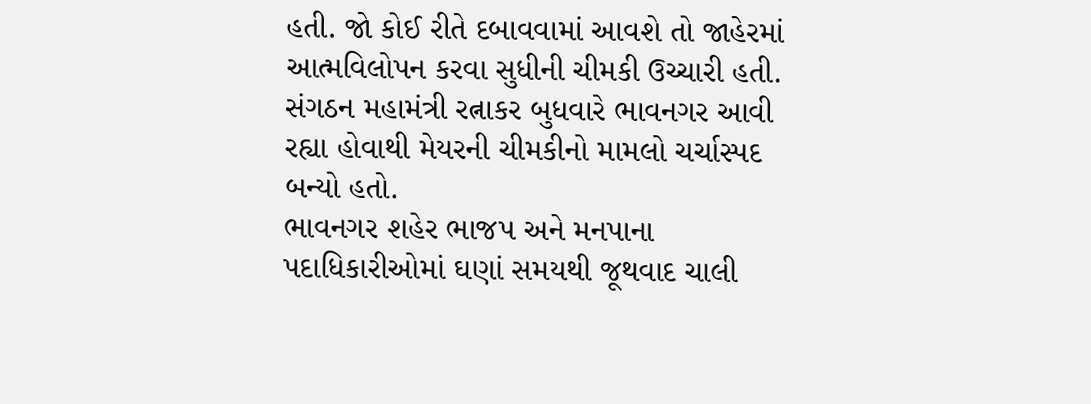હતી. જો કોઈ રીતે દબાવવામાં આવશે તો જાહેરમાં આત્મવિલોપન કરવા સુધીની ચીમકી ઉચ્ચારી હતી. સંગઠન મહામંત્રી રત્નાકર બુધવારે ભાવનગર આવી રહ્યા હોવાથી મેયરની ચીમકીનો મામલો ચર્ચાસ્પદ બન્યો હતો.
ભાવનગર શહેર ભાજપ અને મનપાના પદાધિકારીઓમાં ઘણાં સમયથી જૂથવાદ ચાલી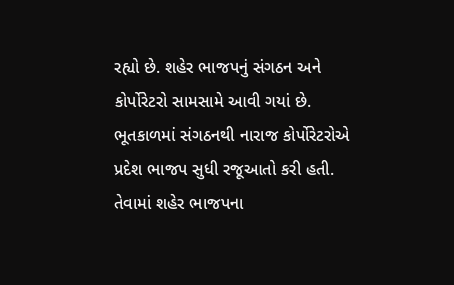રહ્યો છે. શહેર ભાજપનું સંગઠન અને કોર્પોરેટરો સામસામે આવી ગયાં છે. ભૂતકાળમાં સંગઠનથી નારાજ કોર્પોરેટરોએ પ્રદેશ ભાજપ સુધી રજૂઆતો કરી હતી. તેવામાં શહેર ભાજપના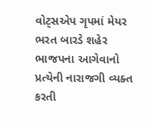વોટ્સએપ ગૃપમાં મેયર ભરત બારડે શહેર ભાજપના આગેવાનો પ્રત્યેની નારાજગી વ્યક્ત કરતી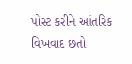પોસ્ટ કરીને આંતરિક વિખવાદ છતો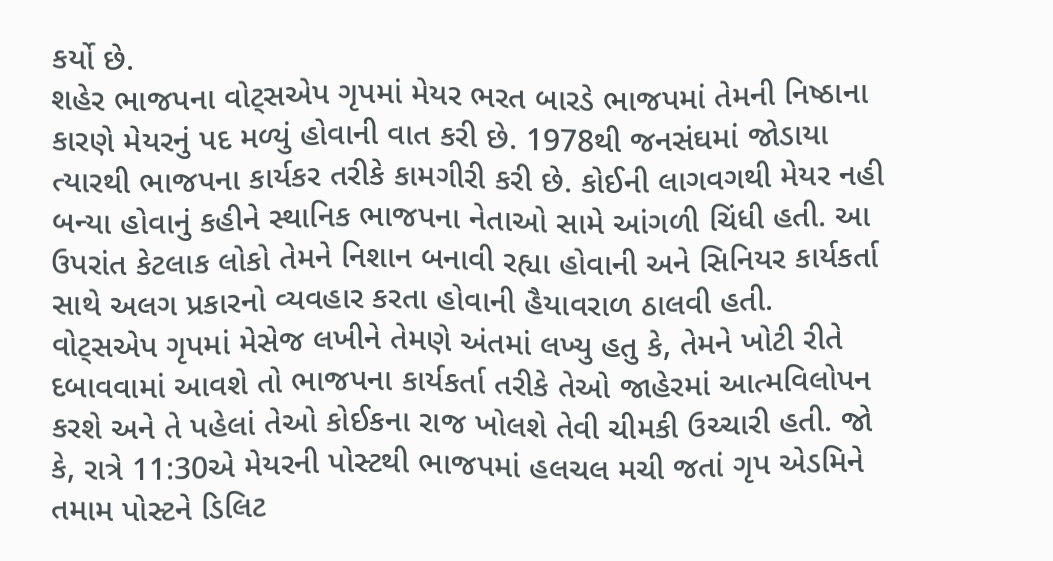કર્યો છે.
શહેર ભાજપના વોટ્સએપ ગૃપમાં મેયર ભરત બારડે ભાજપમાં તેમની નિષ્ઠાના કારણે મેયરનું પદ મળ્યું હોવાની વાત કરી છે. 1978થી જનસંઘમાં જોડાયા ત્યારથી ભાજપના કાર્યકર તરીકે કામગીરી કરી છે. કોઈની લાગવગથી મેયર નહી બન્યા હોવાનું કહીને સ્થાનિક ભાજપના નેતાઓ સામે આંગળી ચિંધી હતી. આ ઉપરાંત કેટલાક લોકો તેમને નિશાન બનાવી રહ્યા હોવાની અને સિનિયર કાર્યકર્તા સાથે અલગ પ્રકારનો વ્યવહાર કરતા હોવાની હૈયાવરાળ ઠાલવી હતી.
વોટ્સએપ ગૃપમાં મેસેજ લખીને તેમણે અંતમાં લખ્યુ હતુ કે, તેમને ખોટી રીતે દબાવવામાં આવશે તો ભાજપના કાર્યકર્તા તરીકે તેઓ જાહેરમાં આત્મવિલોપન કરશે અને તે પહેલાં તેઓ કોઈકના રાજ ખોલશે તેવી ચીમકી ઉચ્ચારી હતી. જો કે, રાત્રે 11:30એ મેયરની પોસ્ટથી ભાજપમાં હલચલ મચી જતાં ગૃપ એડમિને તમામ પોસ્ટને ડિલિટ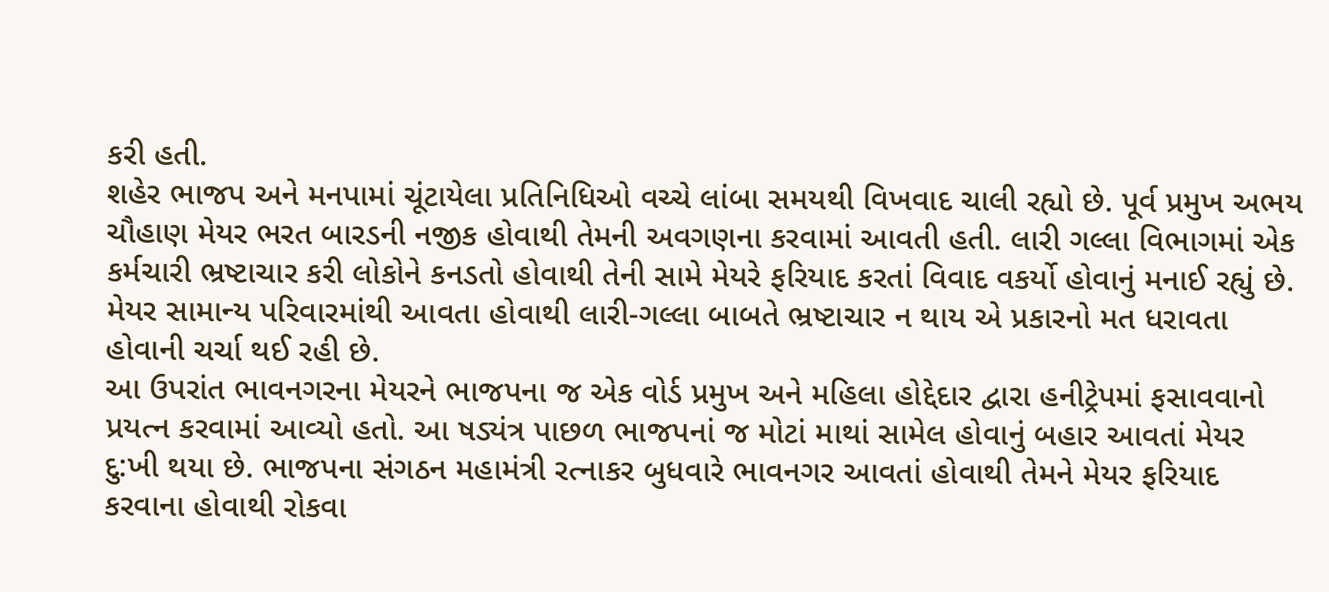કરી હતી.
શહેર ભાજપ અને મનપામાં ચૂંટાયેલા પ્રતિનિધિઓ વચ્ચે લાંબા સમયથી વિખવાદ ચાલી રહ્યો છે. પૂર્વ પ્રમુખ અભય ચૌહાણ મેયર ભરત બારડની નજીક હોવાથી તેમની અવગણના કરવામાં આવતી હતી. લારી ગલ્લા વિભાગમાં એક કર્મચારી ભ્રષ્ટાચાર કરી લોકોને કનડતો હોવાથી તેની સામે મેયરે ફરિયાદ કરતાં વિવાદ વકર્યો હોવાનું મનાઈ રહ્યું છે. મેયર સામાન્ય પરિવારમાંથી આવતા હોવાથી લારી-ગલ્લા બાબતે ભ્રષ્ટાચાર ન થાય એ પ્રકારનો મત ધરાવતા હોવાની ચર્ચા થઈ રહી છે.
આ ઉપરાંત ભાવનગરના મેયરને ભાજપના જ એક વોર્ડ પ્રમુખ અને મહિલા હોદ્દેદાર દ્વારા હનીટ્રેપમાં ફસાવવાનો પ્રયત્ન કરવામાં આવ્યો હતો. આ ષડ્યંત્ર પાછળ ભાજપનાં જ મોટાં માથાં સામેલ હોવાનું બહાર આવતાં મેયર દુ:ખી થયા છે. ભાજપના સંગઠન મહામંત્રી રત્નાકર બુધવારે ભાવનગર આવતાં હોવાથી તેમને મેયર ફરિયાદ કરવાના હોવાથી રોકવા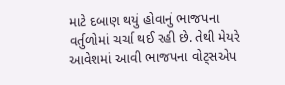માટે દબાણ થયું હોવાનું ભાજપના વર્તુળોમાં ચર્ચા થઈ રહી છે. તેથી મેયરે આવેશમાં આવી ભાજપના વોટ્સએપ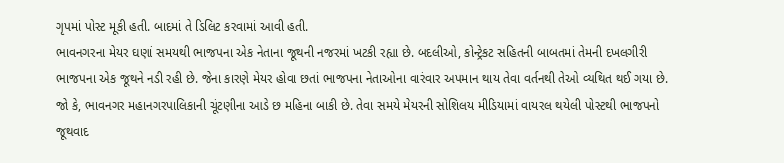ગૃપમાં પોસ્ટ મૂકી હતી. બાદમાં તે ડિલિટ કરવામાં આવી હતી.
ભાવનગરના મેયર ઘણાં સમયથી ભાજપના એક નેતાના જૂથની નજરમાં ખટકી રહ્યા છે. બદલીઓ, કોન્ટ્રેકટ સહિતની બાબતમાં તેમની દખલગીરી ભાજપના એક જૂથને નડી રહી છે. જેના કારણે મેયર હોવા છતાં ભાજપના નેતાઓના વારંવાર અપમાન થાય તેવા વર્તનથી તેઓ વ્યથિત થઈ ગયા છે. જો કે, ભાવનગર મહાનગરપાલિકાની ચૂંટણીના આડે છ મહિના બાકી છે. તેવા સમયે મેયરની સોશિલય મીડિયામાં વાયરલ થયેલી પોસ્ટથી ભાજપનો જૂથવાદ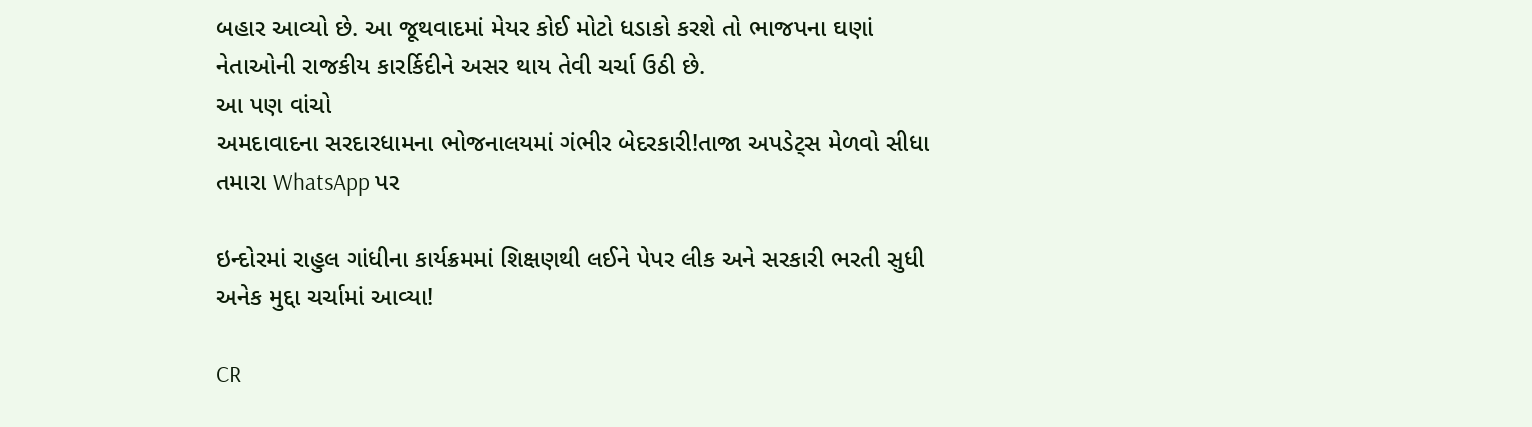બહાર આવ્યો છે. આ જૂથવાદમાં મેયર કોઈ મોટો ધડાકો કરશે તો ભાજપના ઘણાં નેતાઓની રાજકીય કારર્કિદીને અસર થાય તેવી ચર્ચા ઉઠી છે.
આ પણ વાંચો
અમદાવાદના સરદારધામના ભોજનાલયમાં ગંભીર બેદરકારી!તાજા અપડેટ્સ મેળવો સીધા તમારા WhatsApp પર

ઇન્દોરમાં રાહુલ ગાંધીના કાર્યક્રમમાં શિક્ષણથી લઈને પેપર લીક અને સરકારી ભરતી સુધી અનેક મુદ્દા ચર્ચામાં આવ્યા!

CR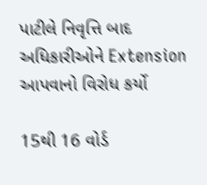પાટીલે નિવૃત્તિ બાદ અધિકારીઓને Extension આપવાનો વિરોધ કર્યો

15થી 16 વોર્ડ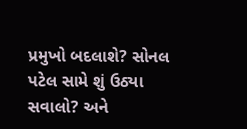પ્રમુખો બદલાશે? સોનલ પટેલ સામે શું ઉઠ્યા સવાલો? અને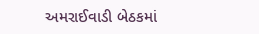અમરાઈવાડી બેઠકમાં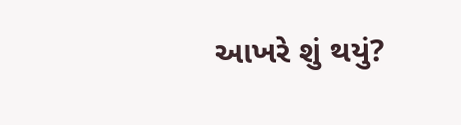આખરે શું થયું?